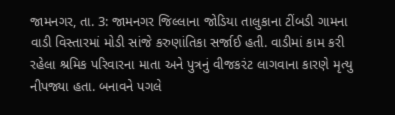જામનગર, તા. 3: જામનગર જિલ્લાના જોડિયા તાલુકાના ટીંબડી ગામના વાડી વિસ્તારમાં મોડી સાંજે કરુણાંતિકા સર્જાઈ હતી. વાડીમાં કામ કરી રહેલા શ્રમિક પરિવારના માતા અને પુત્રનું વીજકરંટ લાગવાના કારણે મૃત્યુ નીપજ્યા હતા. બનાવને પગલે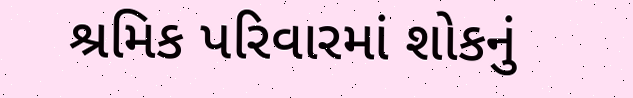શ્રમિક પરિવારમાં શોકનું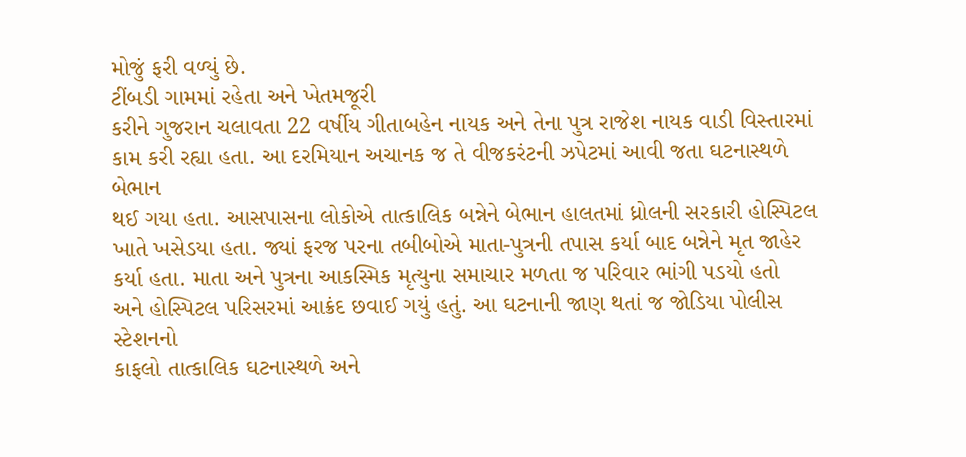મોજું ફરી વળ્યું છે.
ટીંબડી ગામમાં રહેતા અને ખેતમજૂરી
કરીને ગુજરાન ચલાવતા 22 વર્ષીય ગીતાબહેન નાયક અને તેના પુત્ર રાજેશ નાયક વાડી વિસ્તારમાં
કામ કરી રહ્યા હતા. આ દરમિયાન અચાનક જ તે વીજકરંટની ઝપેટમાં આવી જતા ઘટનાસ્થળે બેભાન
થઈ ગયા હતા. આસપાસના લોકોએ તાત્કાલિક બન્નેને બેભાન હાલતમાં ધ્રોલની સરકારી હોસ્પિટલ
ખાતે ખસેડયા હતા. જ્યાં ફરજ પરના તબીબોએ માતા-પુત્રની તપાસ કર્યા બાદ બન્નેને મૃત જાહેર
કર્યા હતા. માતા અને પુત્રના આકસ્મિક મૃત્યુના સમાચાર મળતા જ પરિવાર ભાંગી પડયો હતો
અને હોસ્પિટલ પરિસરમાં આક્રંદ છવાઈ ગયું હતું. આ ઘટનાની જાણ થતાં જ જોડિયા પોલીસ સ્ટેશનનો
કાફલો તાત્કાલિક ઘટનાસ્થળે અને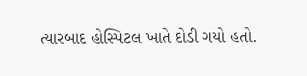ત્યારબાદ હોસ્પિટલ ખાતે દોડી ગયો હતો.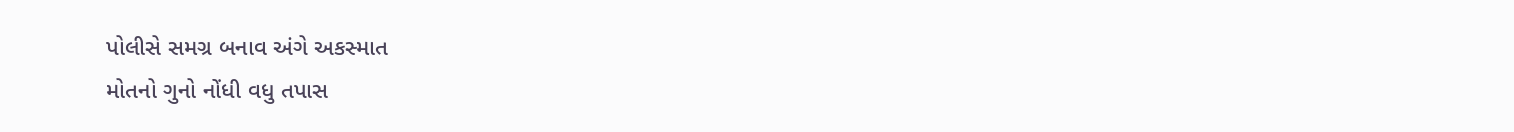પોલીસે સમગ્ર બનાવ અંગે અકસ્માત
મોતનો ગુનો નોંધી વધુ તપાસ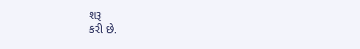શરૂ
કરી છે.